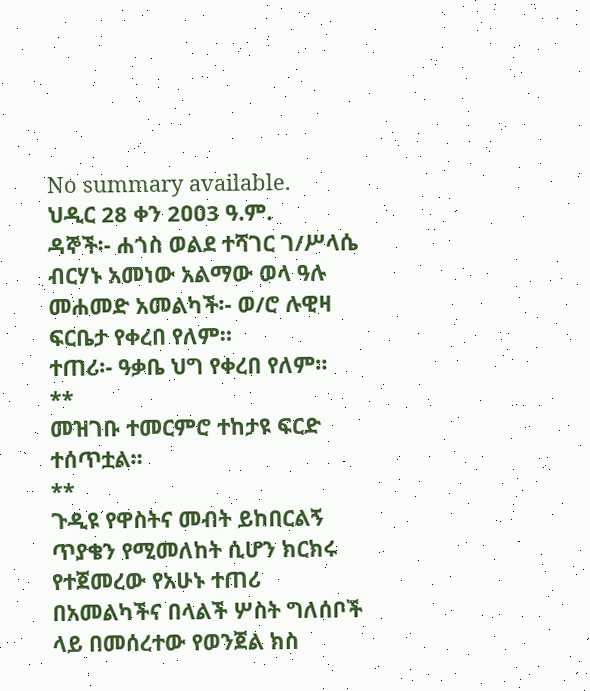No summary available.
ህዲር 28 ቀን 2ዐዐ3 ዓ.ም.
ዳኞች፡- ሐጎስ ወልደ ተሻገር ገ/ሥላሴ ብርሃኑ አመነው አልማው ወላ ዓሉ መሐመድ አመልካች፡- ወ/ሮ ሉዊዛ ፍርቤታ የቀረበ የለም።
ተጠሪ፡- ዓቃቤ ህግ የቀረበ የለም።
**
መዝገቡ ተመርምሮ ተከታዩ ፍርድ ተሰጥቷል።
**
ጉዲዩ የዋስትና መብት ይከበርልኝ ጥያቄን የሚመለከት ሲሆን ክርክሩ የተጀመረው የአሁኑ ተጠሪ በአመልካችና በላልች ሦስት ግለሰቦች ላይ በመሰረተው የወንጀል ክስ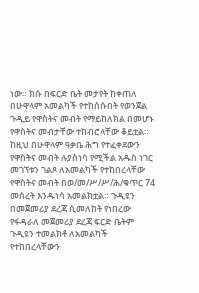ነው። ክሱ በፍርድ ቤት መታየት ከቀጠለ በሁዋላም አመልካች የተከሰሱበት የወንጀል ጉዲይ የዋስትና መብት የማይከለክል በመሆኑ የዋስትና መብታቸው ተከብሮላቸው ቆይቷል። ከዚህ በሁዋላም ዓቃቤ ሕግ የተፈቀደውን የዋስትና መብት ሉያስነሳ የሚችል አዱስ ነገር መገኘቱን ገልጾ ለአመልካች የተከበረላቸው የዋስትና መብት በወ/መ/ሥ/ሥ/ሕ/ቁጥር 74 መሰረት እንዱነሳ አመልክቷል። ጉዲዩን በመጀመሪያ ደረጃ ሲመለከት የነበረው የፋዳራለ መጀመሪያ ደረጃ ፍርድ ቤትም ጉዲዩን ተመልክቶ ለአመልካች የተከበረላቸውን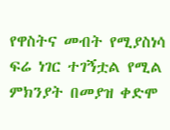የዋስትና መብት የሚያስነሳ ፍሬ ነገር ተገኝቷል የሚል ምክንያት በመያዝ ቀድሞ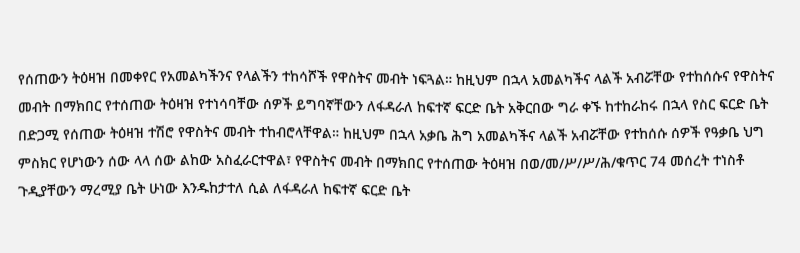የሰጠውን ትዕዛዝ በመቀየር የአመልካችንና የላልችን ተከሳሾች የዋስትና መብት ነፍጓል። ከዚህም በኋላ አመልካችና ላልች አብሯቸው የተከሰሱና የዋስትና መብት በማክበር የተሰጠው ትዕዛዝ የተነሳባቸው ሰዎች ይግባኛቸውን ለፋዳራለ ከፍተኛ ፍርድ ቤት አቅርበው ግራ ቀኙ ከተከራከሩ በኋላ የስር ፍርድ ቤት በድጋሚ የሰጠው ትዕዛዝ ተሽሮ የዋስትና መብት ተከብሮላቸዋል። ከዚህም በኋላ አቃቤ ሕግ አመልካችና ላልች አብሯቸው የተከሰሱ ሰዎች የዓቃቤ ህግ ምስክር የሆነውን ሰው ላላ ሰው ልከው አስፈራርተዋል፣ የዋስትና መብት በማክበር የተሰጠው ትዕዛዝ በወ/መ/ሥ/ሥ/ሕ/ቁጥር 74 መሰረት ተነስቶ ጉዲያቸውን ማረሚያ ቤት ሁነው እንዱከታተለ ሲል ለፋዳራለ ከፍተኛ ፍርድ ቤት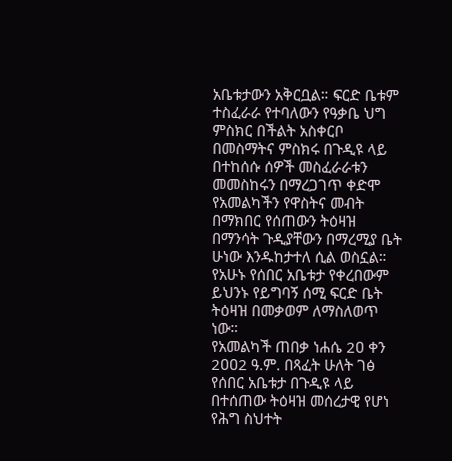አቤቱታውን አቅርቧል። ፍርድ ቤቱም ተስፈራራ የተባለውን የዓቃቤ ህግ ምስክር በችልት አስቀርቦ በመስማትና ምስክሩ በጉዲዩ ላይ በተከሰሱ ሰዎች መስፈራራቱን መመስከሩን በማረጋገጥ ቀድሞ የአመልካችን የዋስትና መብት በማክበር የሰጠውን ትዕዛዝ በማንሳት ጉዲያቸውን በማረሚያ ቤት ሁነው እንዱከታተለ ሲል ወስኗል። የአሁኑ የሰበር አቤቱታ የቀረበውም ይህንኑ የይግባኝ ሰሚ ፍርድ ቤት ትዕዛዝ በመቃወም ለማስለወጥ ነው።
የአመልካች ጠበቃ ነሐሴ 2ዐ ቀን 2ዐዐ2 ዓ.ም. በጻፈት ሁለት ገፅ የሰበር አቤቱታ በጉዲዩ ላይ በተሰጠው ትዕዛዝ መሰረታዊ የሆነ የሕግ ስህተት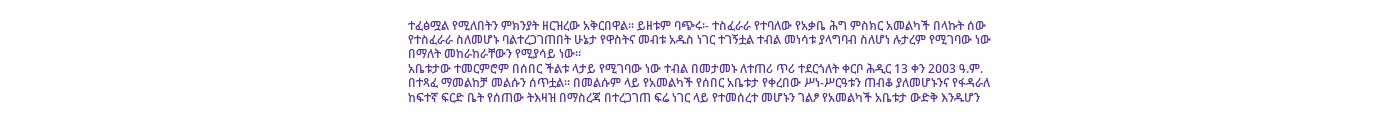ተፈፅሟል የሚለበትን ምክንያት ዘርዝረው አቅርበዋል። ይዘቱም ባጭሩ፡- ተስፈራራ የተባለው የአቃቤ ሕግ ምስክር አመልካች በላኩት ሰው የተስፈራራ ስለመሆኑ ባልተረጋገጠበት ሁኔታ የዋስትና መብቱ አዱስ ነገር ተገኝቷል ተብል መነሳቱ ያላግባብ ስለሆነ ሉታረም የሚገባው ነው በማለት መከራከራቸውን የሚያሳይ ነው።
አቤቱታው ተመርምሮም በሰበር ችልቱ ላታይ የሚገባው ነው ተብል በመታመኑ ለተጠሪ ጥሪ ተደርጎለት ቀርቦ ሕዲር 13 ቀን 2ዐዐ3 ዓ.ም. በተጻፈ ማመልከቻ መልሱን ሰጥቷል። በመልሱም ላይ የአመልካች የሰበር አቤቱታ የቀረበው ሥነ-ሥርዓቱን ጠብቆ ያለመሆኑንና የፋዳራለ ከፍተኛ ፍርድ ቤት የሰጠው ትእዛዝ በማስረጃ በተረጋገጠ ፍሬ ነገር ላይ የተመሰረተ መሆኑን ገልፆ የአመልካች አቤቱታ ውድቅ እንዱሆን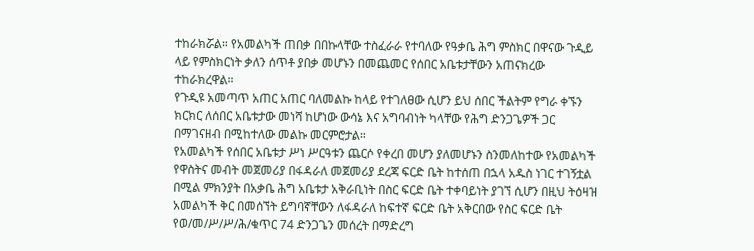ተከራክሯል። የአመልካች ጠበቃ በበኩላቸው ተስፈራራ የተባለው የዓቃቤ ሕግ ምስክር በዋናው ጉዲይ ላይ የምስክርነት ቃለን ሰጥቶ ያበቃ መሆኑን በመጨመር የሰበር አቤቱታቸውን አጠናክረው ተከራክረዋል።
የጉዲዩ አመጣጥ አጠር አጠር ባለመልኩ ከላይ የተገለፀው ሲሆን ይህ ሰበር ችልትም የግራ ቀኙን ክርክር ለሰበር አቤቱታው መነሻ ከሆነው ውሳኔ እና አግባብነት ካላቸው የሕግ ድንጋጌዎች ጋር በማገናዘብ በሚከተለው መልኩ መርምሮታል።
የአመልካች የሰበር አቤቱታ ሥነ ሥርዓቱን ጨርሶ የቀረበ መሆን ያለመሆኑን ስንመለከተው የአመልካች የዋስትና መብት መጀመሪያ በፋዳራለ መጀመሪያ ደረጃ ፍርድ ቤት ከተሰጠ በኋላ አዱስ ነገር ተገኝቷል በሚል ምክንያት በአቃቤ ሕግ አቤቱታ አቅራቢነት በስር ፍርድ ቤት ተቀባይነት ያገኘ ሲሆን በዚህ ትዕዛዝ አመልካች ቅር በመሰኘት ይግባኛቸውን ለፋዳራለ ከፍተኛ ፍርድ ቤት አቅርበው የስር ፍርድ ቤት የወ/መ/ሥ/ሥ/ሕ/ቁጥር 74 ድንጋጌን መሰረት በማድረግ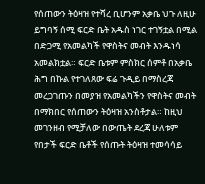የሰጠውን ትዕዛዝ የተሻረ ቢሆንም አቃቤ ህጉ ለዚሁ ይግባኝ ሰሚ ፍርድ ቤት አዱስ ነገር ተገኝቷል በሚል በድጋሚ የአመልካች የዋስትና መብት እንዱነሳ አመልክቷል። ፍርድ ቤቱም ምስክር ሰምቶ በአቃቤ ሕግ በኩል የተገለጸው ፍሬ ጉዲይ በማስረጃ መረጋገጡን በመያዝ የአመልካችን የዋስትና መብት በማክበር የሰጠውን ትዕዛዝ አንስቶታል። ከዚህ መገንዘብ የሚቻለው በውጤት ደረጃ ሁለቱም የበታች ፍርድ ቤቶች የሰጡት ትዕዛዝ ተመሳሳይ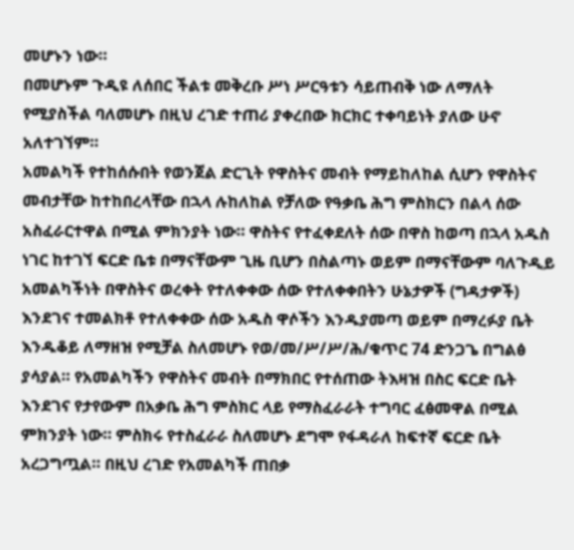መሆኑን ነው።
በመሆኑም ጉዲዩ ለሰበር ችልቱ መቅረቡ ሥነ ሥርዓቱን ሳይጠብቅ ነው ለማለት የሚያስችል ባለመሆኑ በዚህ ረገድ ተጠሪ ያቀረበው ክርክር ተቀባይነት ያለው ሁኖ አለተገኘም።
አመልካች የተከሰሱበት የወንጀል ድርጊት የዋስትና መብት የማይከለከል ሲሆን የዋስትና መብታቸው ከተከበረላቸው በኋላ ሉከለከል የቻለው የዓቃቤ ሕግ ምስክርን በልላ ሰው አስፈራርተዋል በሚል ምክንያት ነው። ዋስትና የተፈቀደለት ሰው በዋስ ከወጣ በኋላ አዱስ ነገር ከተገኘ ፍርድ ቤቱ በማናቸውም ጊዜ ቢሆን በስልጣኑ ወይም በማናቸውም ባለጉዲይ አመልካችነት በዋስትና ወረቀት የተለቀቀው ሰው የተለቀቀበትን ሁኔታዎች (ግዳታዎች) እንደገና ተመልክቶ የተለቀቀው ሰው አዱስ ዋሶችን እንዱያመጣ ወይም በማረፉያ ቤት እንዱቆይ ለማዘዝ የሚቻል ስለመሆኑ የወ/መ/ሥ/ሥ/ሕ/ቁጥር 74 ድንጋጌ በግልፅ ያሳያል። የአመልካችን የዋስትና መብት በማክበር የተሰጠው ትእዛዝ በስር ፍርድ ቤት እንደገና የታየውም በአቃቤ ሕግ ምስክር ላይ የማስፈራራት ተግባር ፈፅመዋል በሚል ምክንያት ነው። ምስክሩ የተስፈራራ ስለመሆኑ ደግሞ የፋዳራለ ከፍተኛ ፍርድ ቤት አረጋግጧል። በዚህ ረገድ የአመልካች ጠበቃ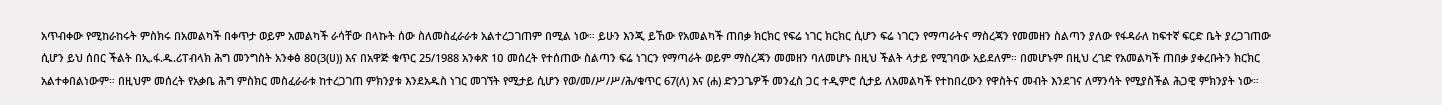አጥብቀው የሚከራከሩት ምስክሩ በአመልካች በቀጥታ ወይም አመልካች ራሳቸው በላኩት ሰው ስለመስፈራራቱ አልተረጋገጠም በሚል ነው። ይሁን እንጂ ይኸው የአመልካች ጠበቃ ክርክር የፍሬ ነገር ክርክር ሲሆን ፍሬ ነገርን የማጣራትና ማስረጃን የመመዘን ስልጣን ያለው የፋዳራለ ከፍተኛ ፍርድ ቤት ያረጋገጠው ሲሆን ይህ ሰበር ችልት በኢ.ፋ.ዱ.ሪፐብላክ ሕግ መንግስት አንቀፅ 8ዐ(3(ሀ)) እና በአዋጅ ቁጥር 25/1988 አንቀጽ 1ዐ መሰረት የተሰጠው ስልጣን ፍሬ ነገርን የማጣራት ወይም ማስረጃን መመዘን ባለመሆኑ በዚህ ችልት ላታይ የሚገባው አይደለም። በመሆኑም በዚህ ረገድ የአመልካች ጠበቃ ያቀረቡትን ክርክር አልተቀበልነውም። በዚህም መሰረት የአቃቤ ሕግ ምስክር መስፈራራቱ ከተረጋገጠ ምክንያቱ እንደአዱስ ነገር መገኘት የሚታይ ሲሆን የወ/መ/ሥ/ሥ/ሕ/ቁጥር 67(ለ) እና (ሐ) ድንጋጌዎች መንፈስ ጋር ተዲምሮ ሲታይ ለአመልካች የተከበረውን የዋስትና መብት እንደገና ለማንሳት የሚያስችል ሕጋዊ ምክንያት ነው።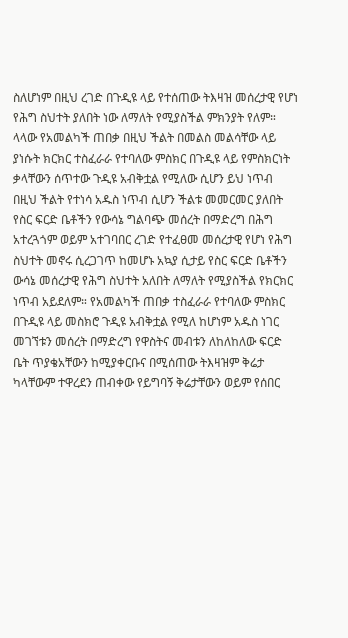ስለሆነም በዚህ ረገድ በጉዲዩ ላይ የተሰጠው ትእዛዝ መሰረታዊ የሆነ የሕግ ስህተት ያለበት ነው ለማለት የሚያስችል ምክንያት የለም።
ላላው የአመልካች ጠበቃ በዚህ ችልት በመልስ መልሳቸው ላይ ያነሱት ክርክር ተስፈራራ የተባለው ምስክር በጉዲዩ ላይ የምስክርነት ቃላቸውን ሰጥተው ጉዲዩ አብቅቷል የሚለው ሲሆን ይህ ነጥብ በዚህ ችልት የተነሳ አዱስ ነጥብ ሲሆን ችልቱ መመርመር ያለበት የስር ፍርድ ቤቶችን የውሳኔ ግልባጭ መሰረት በማድረግ በሕግ አተረጓጎም ወይም አተገባበር ረገድ የተፈፀመ መሰረታዊ የሆነ የሕግ ስህተት መኖሩ ሲረጋገጥ ከመሆኑ አኳያ ሲታይ የስር ፍርድ ቤቶችን ውሳኔ መሰረታዊ የሕግ ስህተት አለበት ለማለት የሚያስችል የክርክር ነጥብ አይደለም። የአመልካች ጠበቃ ተስፈራራ የተባለው ምስክር በጉዲዩ ላይ መስክሮ ጉዲዩ አብቅቷል የሚለ ከሆነም አዱስ ነገር መገኘቱን መሰረት በማድረግ የዋስትና መብቱን ለከለከለው ፍርድ ቤት ጥያቄአቸውን ከሚያቀርቡና በሚሰጠው ትእዛዝም ቅሬታ ካላቸውም ተዋረደን ጠብቀው የይግባኝ ቅሬታቸውን ወይም የሰበር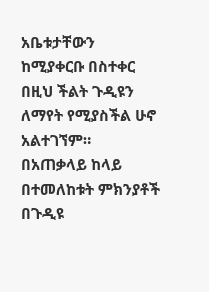አቤቱታቸውን ከሚያቀርቡ በስተቀር በዚህ ችልት ጉዲዩን ለማየት የሚያስችል ሁኖ አልተገኘም። በአጠቃላይ ከላይ በተመለከቱት ምክንያቶች በጉዲዩ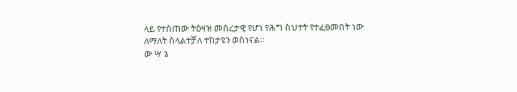ላይ የተሰጠው ትዕዛዝ መሰረታዊ የሆነ የሕግ ስህተት የተፈፀመበት ነው ለማለት ስላልተቻለ ተከታዩን ወስነናል።
ው ሣ ኔ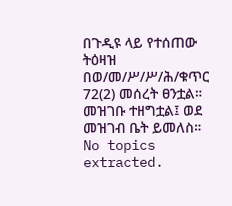በጉዲዩ ላይ የተሰጠው ትዕዛዝ በወ/መ/ሥ/ሥ/ሕ/ቁጥር 72(2) መሰረት ፀንቷል።
መዝገቡ ተዘግቷል፤ ወደ መዝገብ ቤት ይመለስ።
No topics extracted.